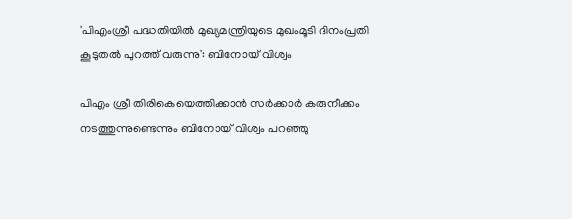'പിഎംശ്രീ പദ്ധതിയിൽ മുഖ്യമന്ത്രിയുടെ മുഖംമൂടി ദിനംപ്രതി കൂടുതൽ പുറത്ത് വരുന്നു': ബിനോയ് വിശ്വം

പിഎം ശ്രീ തിരികെയെത്തിക്കാൻ സർക്കാർ കരുനീക്കം നടത്തുന്നുണ്ടെന്നും ബിനോയ് വിശ്വം പറഞ്ഞു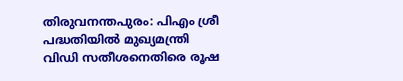തിരുവനന്തപുരം: പിഎം ശ്രീ പദ്ധതിയിൽ മുഖ്യമന്ത്രി വിഡി സതീശനെതിരെ രൂഷ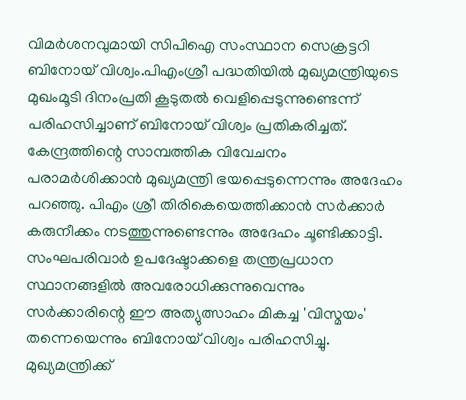വിമർശനവുമായി സിപിഐ സംസ്ഥാന സെക്രട്ടറി ബിനോയ് വിശ്വം.പിഎംശ്രീ പദ്ധതിയിൽ മുഖ്യമന്ത്രിയുടെ മുഖംമൂടി ദിനംപ്രതി കൂടുതല്‍ വെളിപ്പെടുന്നുണ്ടെന്ന് പരിഹസിച്ചാണ് ബിനോയ് വിശ്വം പ്രതികരിച്ചത്. കേന്ദ്രത്തിന്റെ സാമ്പത്തിക വിവേചനം പരാമർശിക്കാൻ മുഖ്യമന്ത്രി ഭയപ്പെടുന്നെന്നും അദേഹം പറഞ്ഞു. പിഎം ശ്രീ തിരികെയെത്തിക്കാൻ സർക്കാർ കരുനീക്കം നടത്തുന്നുണ്ടെന്നും അദേഹം ചൂണ്ടിക്കാട്ടി. സംഘപരിവാർ ഉപദേഷ്ടാക്കളെ തന്ത്രപ്രധാന സ്ഥാനങ്ങളില്‍ അവരോധിക്കുന്നുവെന്നും സര്‍ക്കാരിന്റെ ഈ അത്യുത്സാഹം മികച്ച 'വിസ്മയം' തന്നെയെന്നും ബിനോയ് വിശ്വം പരിഹസിച്ചു. മുഖ്യമന്ത്രിക്ക്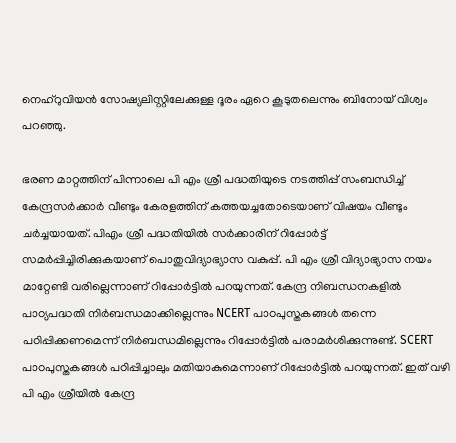നെഹ്‌റുവിയന്‍ സോഷ്യലിസ്റ്റിലേക്കുള്ള ദൂരം ഏറെ കൂടുതലെന്നും ബിനോയ്‌ വിശ്വം പറഞ്ഞു.

ഭരണ മാറ്റത്തിന് പിന്നാലെ പി എം ശ്രീ പദ്ധതിയുടെ നടത്തിപ്പ് സംബന്ധിച്ച് കേന്ദ്രസർക്കാർ വീണ്ടും കേരളത്തിന് കത്തയച്ചതോടെയാണ് വിഷയം വീണ്ടും ചർച്ചയായത്. പിഎം ശ്രീ പദ്ധതിയിൽ സർക്കാരിന് റിപ്പോർട്ട് സമർപ്പിച്ചിരിക്കുകയാണ് പൊതുവിദ്യാഭ്യാസ വകുപ്പ്. പി എം ശ്രീ വിദ്യാഭ്യാസ നയം മാറ്റേണ്ടി വരില്ലെന്നാണ് റിപ്പോർട്ടിൽ പറയുന്നത്. കേന്ദ്ര നിബന്ധനകളിൽ പാഠ്യപദ്ധതി നിർബന്ധമാക്കില്ലെന്നും NCERT പാഠപുസ്തകങ്ങൾ തന്നെ പഠിപ്പിക്കണമെന്ന് നിർബന്ധമില്ലെന്നും റിപ്പോർട്ടിൽ പരാമർശിക്കുന്നുണ്ട്. SCERT പാഠപുസ്തകങ്ങൾ പഠിപ്പിച്ചാലും മതിയാകുമെന്നാണ് റിപ്പോർട്ടിൽ പറയുന്നത്. ഇത് വഴി പി എം ശ്രീയിൽ കേന്ദ്ര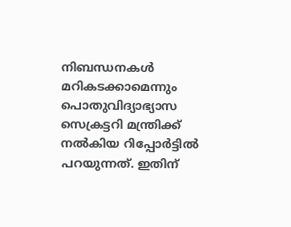നിബന്ധനകൾ മറികടക്കാമെന്നും പൊതുവിദ്യാഭ്യാസ സെക്രട്ടറി മന്ത്രിക്ക് നൽകിയ റിപ്പോർട്ടിൽ പറയുന്നത്. ഇതിന്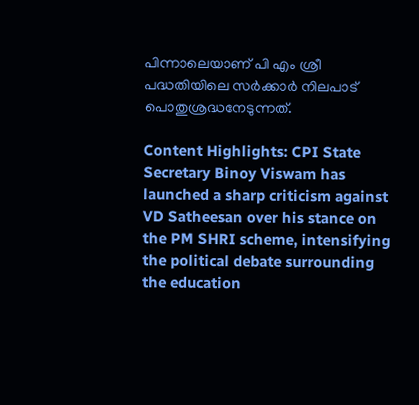പിന്നാലെയാണ് പി എം ശ്രീ പദ്ധതിയിലെ സർക്കാർ നിലപാട് പൊതുശ്രദ്ധനേടുന്നത്.

Content Highlights: CPI State Secretary Binoy Viswam has launched a sharp criticism against VD Satheesan over his stance on the PM SHRI scheme, intensifying the political debate surrounding the education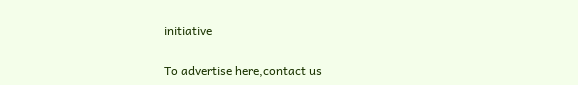initiative

To advertise here,contact us